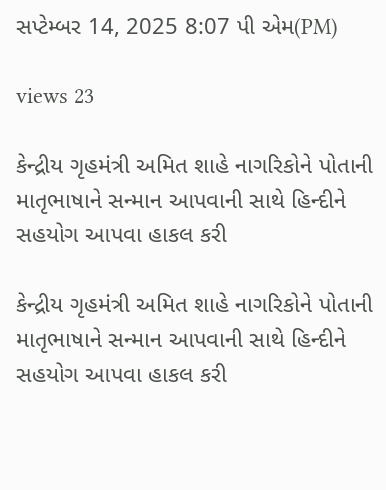સપ્ટેમ્બર 14, 2025 8:07 પી એમ(PM)

views 23

કેન્દ્રીય ગૃહમંત્રી અમિત શાહે નાગરિકોને પોતાની માતૃભાષાને સન્માન આપવાની સાથે હિન્દીને સહયોગ આપવા હાકલ કરી

કેન્દ્રીય ગૃહમંત્રી અમિત શાહે નાગરિકોને પોતાની માતૃભાષાને સન્માન આપવાની સાથે હિન્દીને સહયોગ આપવા હાકલ કરી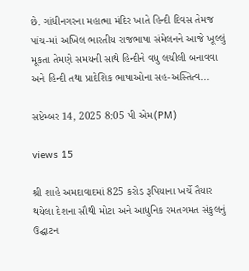છે. ગાંધીનગરના મહાત્મા મંદિર ખાતે હિન્દી દિવસ તેમજ પાંચ-માં અખિલ ભારતીય રાજભાષા સંમેલનને આજે ખૂલ્લું મૂકતા તેમણે સમયની સાથે હિન્દીને વધુ લચીલી બનાવવા અને હિન્દી તથા પ્રાદેશિક ભાષાઓના સહ-અસ્તિત્વ...

સપ્ટેમ્બર 14, 2025 8:05 પી એમ(PM)

views 15

શ્રી શાહે અમદાવાદમાં 825 કરોડ રૂપિયાના ખર્ચે તૈયાર થયેલા દેશના સૌથી મોટા અને આધુનિક રમતગમત સંકુલનું ઉદ્ઘાટન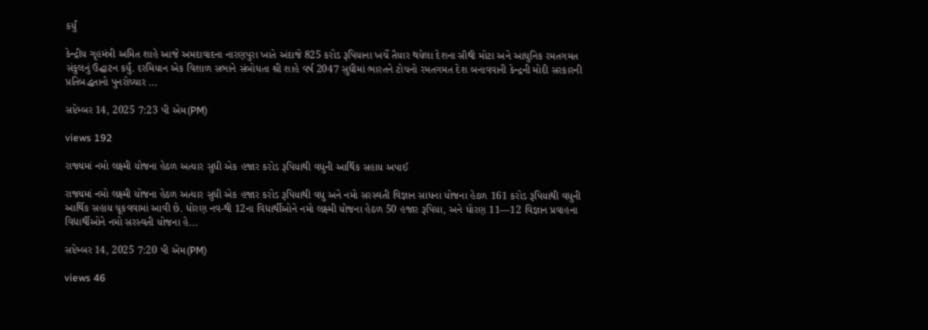કર્યું

કેન્દ્રીય ગૃહમંત્રી અમિત શાહે આજે અમદાવાદના નારણપુરા ખાતે અંદાજે 825 કરોડ રૂપિયાના ખર્ચે તૈયાર થયેલા દેશના સૌથી મોટા અને આધુનિક રમતગમત સંકુલનું ઉદ્ઘાટન કર્યું. દરમિયાન એક વિશાળ સભાને સંબોધતા શ્રી શાહે વર્ષ 2047 સુધીમાં ભારતને ટોચનો રમતગમત દેશ બનાવવાની કેન્દ્રની મોદી સરકારની પ્રતિબદ્ધતાનો પુનરોચ્ચાર ...

સપ્ટેમ્બર 14, 2025 7:23 પી એમ(PM)

views 192

રાજ્યમાં નમો લક્ષ્મી યોજના હેઠળ અત્યાર સુધી એક હજાર કરોડ રૂપિયાથી વધુની આર્થિક સહાય અપાઈ

રાજ્યમાં નમો લક્ષ્મી યોજના હેઠળ અત્યાર સુધી એક હજાર કરોડ રૂપિયાથી વધુ અને નમો સરસ્વતી વિજ્ઞાન સાધના યોજના હેઠળ 161 કરોડ રૂપિયાથી વધુની આર્થિક સહાય ચૂકવવામાં આવી છે. ધોરણ નવ-થી 12ના વિદ્યાર્થીઓને નમો લક્ષ્મી યોજના હેઠળ 50 હજાર રૂપિયા, અને ધોરણ 11—12 વિજ્ઞાન પ્રવાહના વિદ્યાર્થીઓને નમો સરસ્વતી યોજના હે...

સપ્ટેમ્બર 14, 2025 7:20 પી એમ(PM)

views 46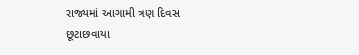રાજ્યમાં આગામી ત્રણ દિવસ છૂટાછવાયા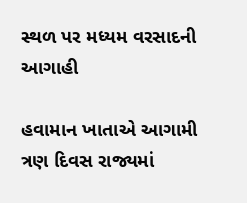સ્થળ પર મધ્યમ વરસાદની આગાહી

હવામાન ખાતાએ આગામી ત્રણ દિવસ રાજ્યમાં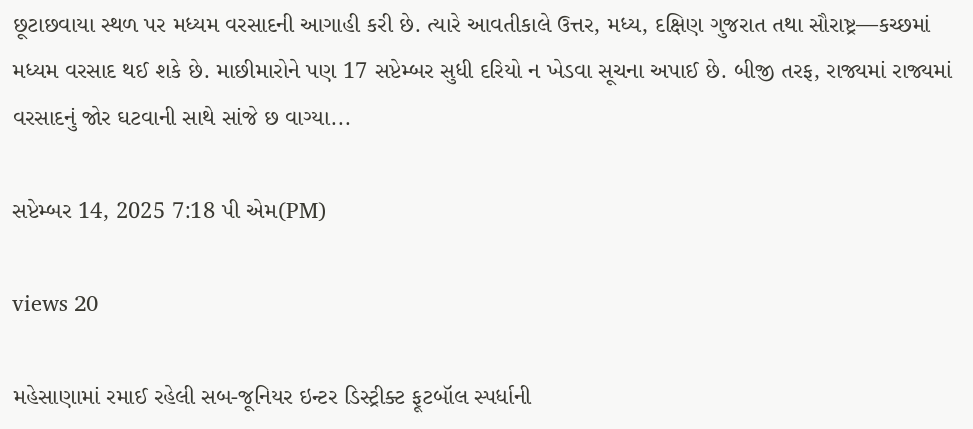છૂટાછવાયા સ્થળ પર મધ્યમ વરસાદની આગાહી કરી છે. ત્યારે આવતીકાલે ઉત્તર, મધ્ય, દક્ષિણ ગુજરાત તથા સૌરાષ્ટ્ર—કચ્છમાં મધ્યમ વરસાદ થઈ શકે છે. માછીમારોને પણ 17 સપ્ટેમ્બર સુધી દરિયો ન ખેડવા સૂચના અપાઈ છે. બીજી તરફ, રાજ્યમાં રાજ્યમાં વરસાદનું જોર ઘટવાની સાથે સાંજે છ વાગ્યા...

સપ્ટેમ્બર 14, 2025 7:18 પી એમ(PM)

views 20

મહેસાણામાં રમાઈ રહેલી સબ-જૂનિયર ઇન્ટર ડિસ્ટ્રીક્ટ ફૂટબૉલ સ્પર્ધાની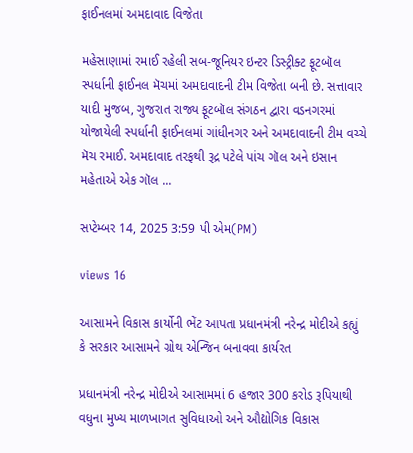ફાઈનલમાં અમદાવાદ વિજેતા

મહેસાણામાં રમાઈ રહેલી સબ-જૂનિયર ઇન્ટર ડિસ્ટ્રીક્ટ ફૂટબૉલ સ્પર્ધાની ફાઈનલ મૅચમાં અમદાવાદની ટીમ વિજેતા બની છે. સત્તાવાર યાદી મુજબ, ગુજરાત રાજ્ય ફૂટબૉલ સંગઠન દ્વારા વડનગરમાં યોજાયેલી સ્પર્ધાની ફાઈનલમાં ગાંધીનગર અને અમદાવાદની ટીમ વચ્ચે મૅચ રમાઈ. અમદાવાદ તરફથી રૂદ્ર પટેલે પાંચ ગૉલ અને ઇસાન મહેતાએ એક ગૉલ ...

સપ્ટેમ્બર 14, 2025 3:59 પી એમ(PM)

views 16

આસામને વિકાસ કાર્યોની ભેંટ આપતા પ્રધાનમંત્રી નરેન્દ્ર મોદીએ કહ્યું કે સરકાર આસામને ગ્રોથ એન્જિન બનાવવા કાર્યરત

પ્રધાનમંત્રી નરેન્દ્ર મોદીએ આસામમાં 6 હજાર 300 કરોડ રૂપિયાથી વધુના મુખ્ય માળખાગત સુવિધાઓ અને ઔદ્યોગિક વિકાસ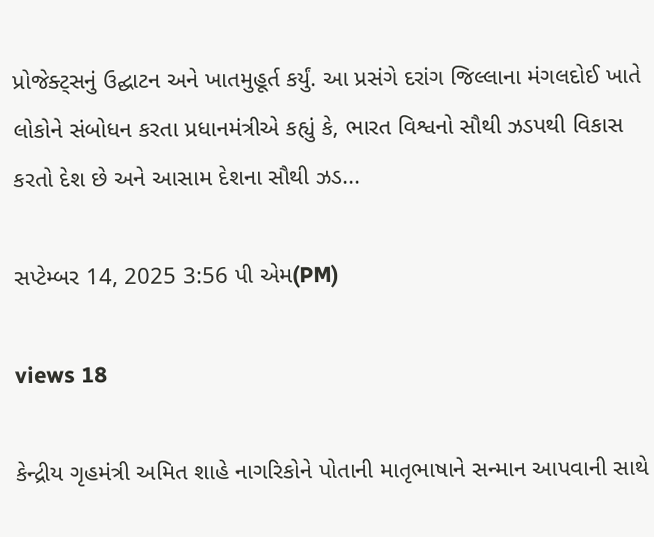પ્રોજેક્ટ્સનું ઉદ્ઘાટન અને ખાતમુહૂર્ત કર્યું. આ પ્રસંગે દરાંગ જિલ્લાના મંગલદોઈ ખાતે લોકોને સંબોધન કરતા પ્રધાનમંત્રીએ કહ્યું કે, ભારત વિશ્વનો સૌથી ઝડપથી વિકાસ કરતો દેશ છે અને આસામ દેશના સૌથી ઝડ...

સપ્ટેમ્બર 14, 2025 3:56 પી એમ(PM)

views 18

કેન્દ્રીય ગૃહમંત્રી અમિત શાહે નાગરિકોને પોતાની માતૃભાષાને સન્માન આપવાની સાથે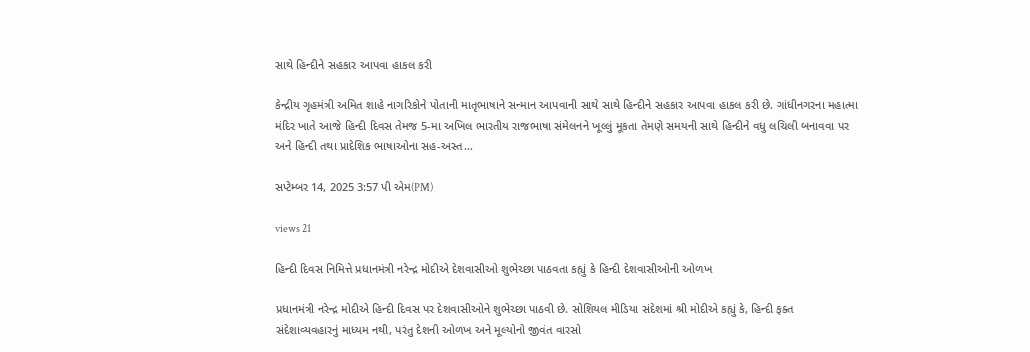સાથે હિન્દીને સહકાર આપવા હાકલ કરી

કેન્દ્રીય ગૃહમંત્રી અમિત શાહે નાગરિકોને પોતાની માતૃભાષાને સન્માન આપવાની સાથે સાથે હિન્દીને સહકાર આપવા હાકલ કરી છે. ગાંધીનગરના મહાત્મા મંદિર ખાતે આજે હિન્દી દિવસ તેમજ 5-મા અખિલ ભારતીય રાજભાષા સંમેલનને ખૂલ્લું મૂકતા તેમણે સમયની સાથે હિન્દીને વધુ લચિલી બનાવવા પર અને હિન્દી તથા પ્રાદેશિક ભાષાઓના સહ-અસ્ત...

સપ્ટેમ્બર 14, 2025 3:57 પી એમ(PM)

views 21

હિન્દી દિવસ નિમિત્તે પ્રધાનમંત્રી નરેન્દ્ર મોદીએ દેશવાસીઓ શુભેચ્છા પાઠવતા કહ્યું કે હિન્દી દેશવાસીઓની ઓળખ

પ્રધાનમંત્રી નરેન્દ્ર મોદીએ હિન્દી દિવસ પર દેશવાસીઓને શુભેચ્છા પાઠવી છે. સોશિયલ મીડિયા સંદેશમાં શ્રી મોદીએ કહ્યું કે, હિન્દી ફક્ત સંદેશાવ્યવહારનું માધ્યમ નથી, પરંતુ દેશની ઓળખ અને મૂલ્યોનો જીવંત વારસો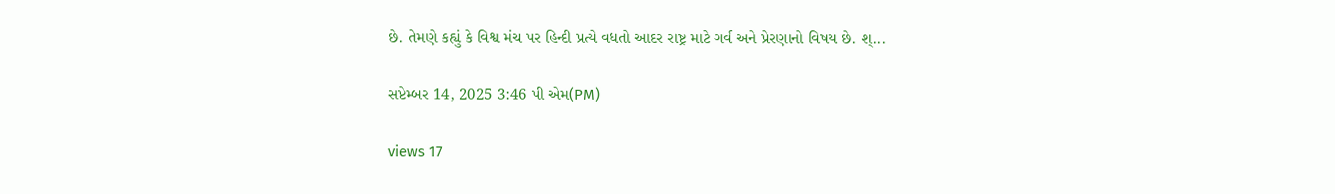છે. તેમણે કહ્યું કે વિશ્વ મંચ પર હિન્દી પ્રત્યે વધતો આદર રાષ્ટ્ર માટે ગર્વ અને પ્રેરણાનો વિષય છે. શ્...

સપ્ટેમ્બર 14, 2025 3:46 પી એમ(PM)

views 17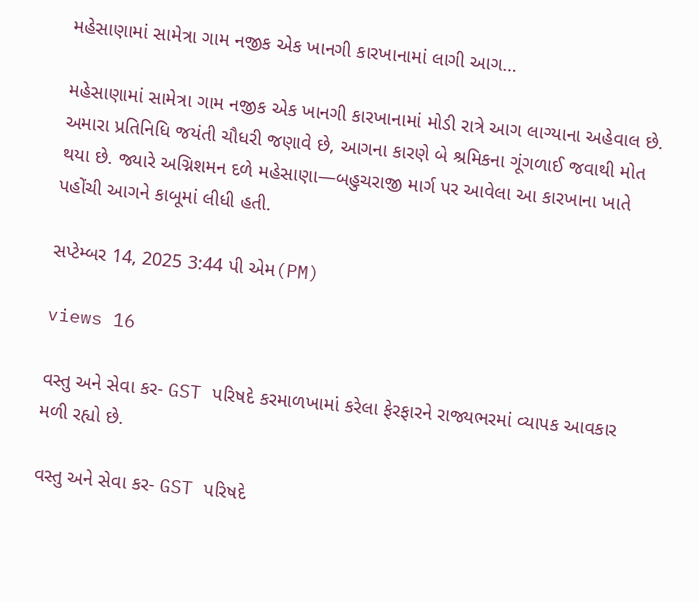મહેસાણામાં સામેત્રા ગામ નજીક એક ખાનગી કારખાનામાં લાગી આગ…

મહેસાણામાં સામેત્રા ગામ નજીક એક ખાનગી કારખાનામાં મોડી રાત્રે આગ લાગ્યાના અહેવાલ છે. અમારા પ્રતિનિધિ જયંતી ચૌધરી જણાવે છે, આગના કારણે બે શ્રમિકના ગૂંગળાઈ જવાથી મોત થયા છે. જ્યારે અગ્નિશમન દળે મહેસાણા—બહુચરાજી માર્ગ પર આવેલા આ કારખાના ખાતે પહોંચી આગને કાબૂમાં લીધી હતી.

સપ્ટેમ્બર 14, 2025 3:44 પી એમ(PM)

views 16

વસ્તુ અને સેવા કર- GST પરિષદે કરમાળખામાં કરેલા ફેરફારને રાજ્યભરમાં વ્યાપક આવકાર મળી રહ્યો છે.

વસ્તુ અને સેવા કર- GST પરિષદે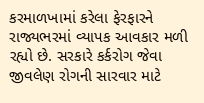કરમાળખામાં કરેલા ફેરફારને રાજ્યભરમાં વ્યાપક આવકાર મળી રહ્યો છે. સરકારે કર્કરોગ જેવા જીવલેણ રોગની સારવાર માટે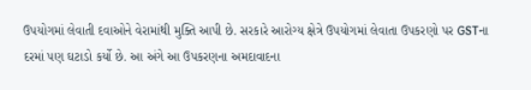ઉપયોગમાં લેવાતી દવાઓને વેરામાંથી મુક્તિ આપી છે. સરકારે આરોગ્ય ક્ષેત્રે ઉપયોગમાં લેવાતા ઉપકરણો પર GSTના દરમાં પણ ઘટાડો કર્યો છે. આ અંગે આ ઉપકરણના અમદાવાદના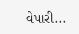વેપારી...